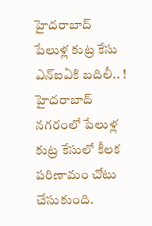హైదరాబాద్ పేలుళ్ల కుట్ర కేసు ఎన్ఐఏకి బదిలీ.. !
హైదరాబాద్ నగరంలో పేలుళ్ల కుట్ర కేసులో కీలక పరిణామం చోటు చేసుకుంది.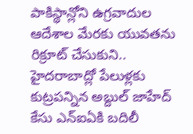పాకిస్థాన్లోని ఉగ్రవాదుల ఆదేశాల మేరకు యువతను రిక్రూట్ చేసుకుని.. హైదరాబాద్లో పేలుళ్లకు కుట్రపన్నిన అబ్దుల్ జాహేద్ కేసు ఎన్ఐఏకి బదిలీ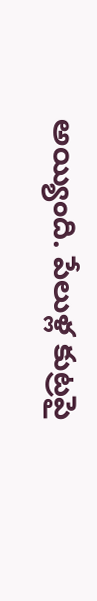అయ్యింది. పేలుళ్ల కుట్రపై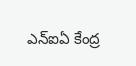ఎన్ఐఏ కేంద్ర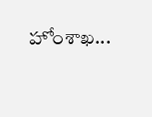హోంశాఖ...